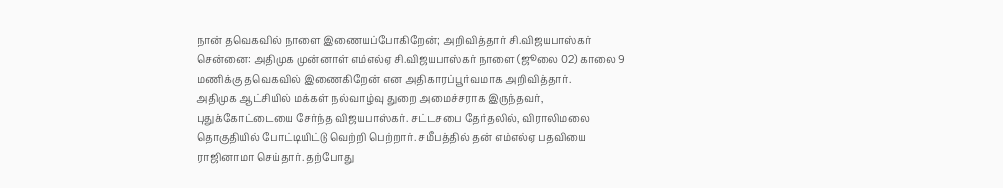நான் தவெகவில் நாளை இணையப்போகிறேன்; அறிவித்தார் சி.விஜயபாஸ்கர்
சென்னை: அதிமுக முன்னாள் எம்எல்ஏ சி.விஜயபாஸ்கர் நாளை (ஜூலை 02) காலை 9 மணிக்கு தவெகவில் இணைகிறேன் என அதிகாரப்பூர்வமாக அறிவித்தார்.
அதிமுக ஆட்சியில் மக்கள் நல்வாழ்வு துறை அமைச்சராக இருந்தவர், புதுக்கோட்டையை சேர்ந்த விஜயபாஸ்கர். சட்டசபை தேர்தலில், விராலிமலை தொகுதியில் போட்டியிட்டு வெற்றி பெற்றார். சமீபத்தில் தன் எம்எல்ஏ பதவியை ராஜினாமா செய்தார். தற்போது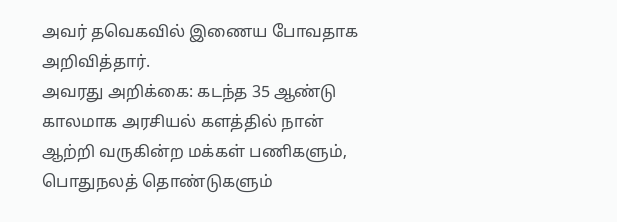அவர் தவெகவில் இணைய போவதாக அறிவித்தார்.
அவரது அறிக்கை: கடந்த 35 ஆண்டு காலமாக அரசியல் களத்தில் நான் ஆற்றி வருகின்ற மக்கள் பணிகளும், பொதுநலத் தொண்டுகளும்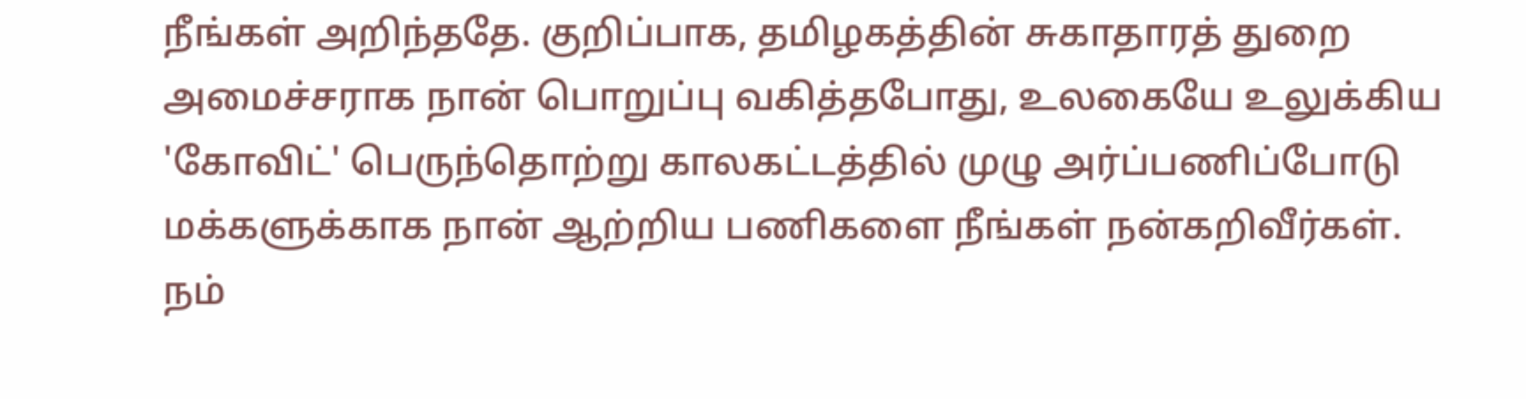நீங்கள் அறிந்ததே. குறிப்பாக, தமிழகத்தின் சுகாதாரத் துறை அமைச்சராக நான் பொறுப்பு வகித்தபோது, உலகையே உலுக்கிய 'கோவிட்' பெருந்தொற்று காலகட்டத்தில் முழு அர்ப்பணிப்போடு மக்களுக்காக நான் ஆற்றிய பணிகளை நீங்கள் நன்கறிவீர்கள்.
நம்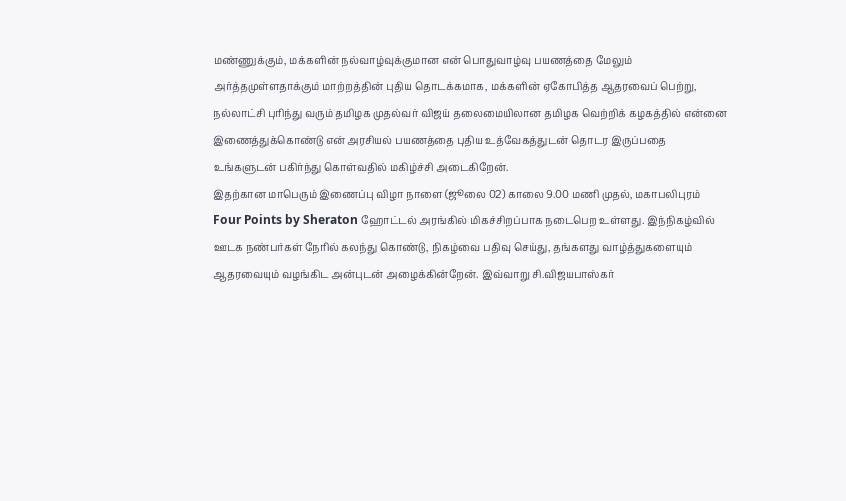மண்ணுக்கும், மக்களின் நல்வாழ்வுக்குமான என் பொதுவாழ்வு பயணத்தை மேலும் அர்த்தமுள்ளதாக்கும் மாற்றத்தின் புதிய தொடக்கமாக, மக்களின் ஏகோபித்த ஆதரவைப் பெற்று, நல்லாட்சி புரிந்து வரும் தமிழக முதல்வர் விஜய் தலைமையிலான தமிழக வெற்றிக் கழகத்தில் என்னை இணைத்துக்கொண்டு என் அரசியல் பயணத்தை புதிய உத்வேகத்துடன் தொடர இருப்பதை உங்களுடன் பகிர்ந்து கொள்வதில் மகிழ்ச்சி அடைகிறேன்.
இதற்கான மாபெரும் இணைப்பு விழா நாளை (ஜூலை 02) காலை 9.00 மணி முதல், மகாபலிபுரம் Four Points by Sheraton ஹோட்டல் அரங்கில் மிகச்சிறப்பாக நடைபெற உள்ளது. இந்நிகழ்வில் ஊடக நண்பர்கள் நேரில் கலந்து கொண்டு, நிகழ்வை பதிவு செய்து, தங்களது வாழ்த்துகளையும் ஆதரவையும் வழங்கிட அன்புடன் அழைக்கின்றேன். இவ்வாறு சி.விஜயபாஸ்கர்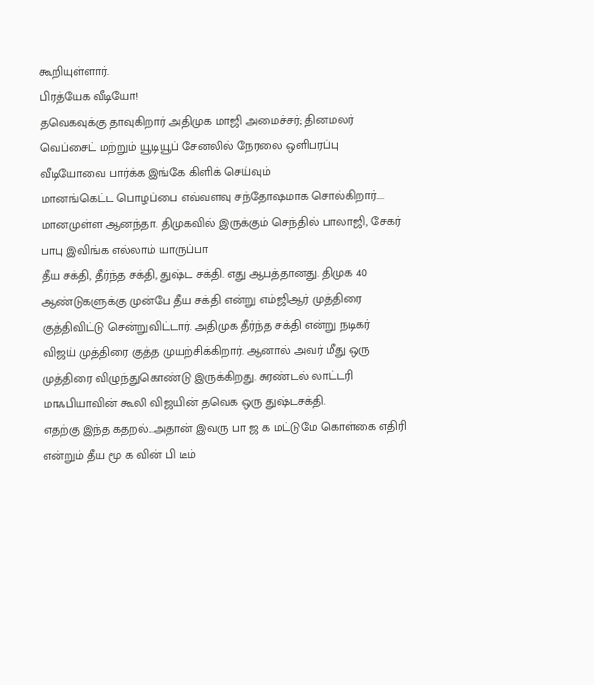கூறியுள்ளார்.
பிரத்யேக வீடியோ!
தவெகவுக்கு தாவுகிறார் அதிமுக மாஜி அமைச்சர்; தினமலர் வெப்சைட் மற்றும் யூடியூப் சேனலில் நேரலை ஒளிபரப்பு
வீடியோவை பார்க்க இங்கே கிளிக் செய்வும்
மானங்கெட்ட பொழப்பை எவ்வளவு சந்தோஷமாக சொல்கிறார்....
மானமுள்ள ஆனந்தா. திமுகவில் இருக்கும் செந்தில் பாலாஜி, சேகர் பாபு இவிங்க எல்லாம் யாருப்பா
தீய சக்தி, தீர்ந்த சக்தி, துஷ்ட சக்தி. எது ஆபத்தானது. திமுக 40 ஆண்டுகளுக்கு முன்பே தீய சக்தி என்று எம்ஜிஆர் முத்திரை குத்திவிட்டு சென்றுவிட்டார். அதிமுக தீர்ந்த சக்தி என்று நடிகர் விஜய் முத்திரை குத்த முயற்சிக்கிறார். ஆனால் அவர் மீது ஒரு முத்திரை விழுந்துகொண்டு இருக்கிறது. சுரண்டல் லாட்டரி மாஃபியாவின் கூலி விஜயின் தவெக ஒரு துஷ்டசக்தி.
எதற்கு இந்த கதறல்...அதான் இவரு பா ஜ க மட்டுமே கொள்கை எதிரி என்றும் தீய மூ க வின் பி டீம்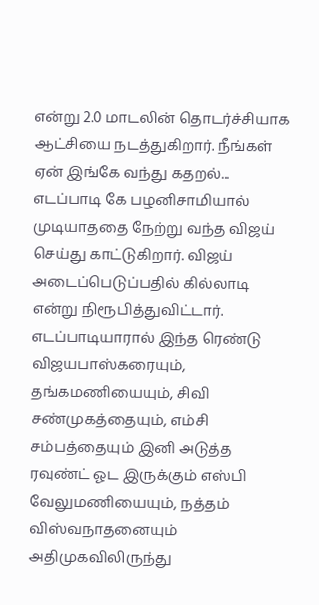என்று 2.0 மாடலின் தொடர்ச்சியாக ஆட்சியை நடத்துகிறார். நீங்கள் ஏன் இங்கே வந்து கதறல்...
எடப்பாடி கே பழனிசாமியால் முடியாததை நேற்று வந்த விஜய் செய்து காட்டுகிறார். விஜய் அடைப்பெடுப்பதில் கில்லாடி என்று நிரூபித்துவிட்டார். எடப்பாடியாரால் இந்த ரெண்டு விஜயபாஸ்கரையும், தங்கமணியையும், சிவி சண்முகத்தையும், எம்சி சம்பத்தையும் இனி அடுத்த ரவுண்ட் ஓட இருக்கும் எஸ்பி வேலுமணியையும், நத்தம் விஸ்வநாதனையும் அதிமுகவிலிருந்து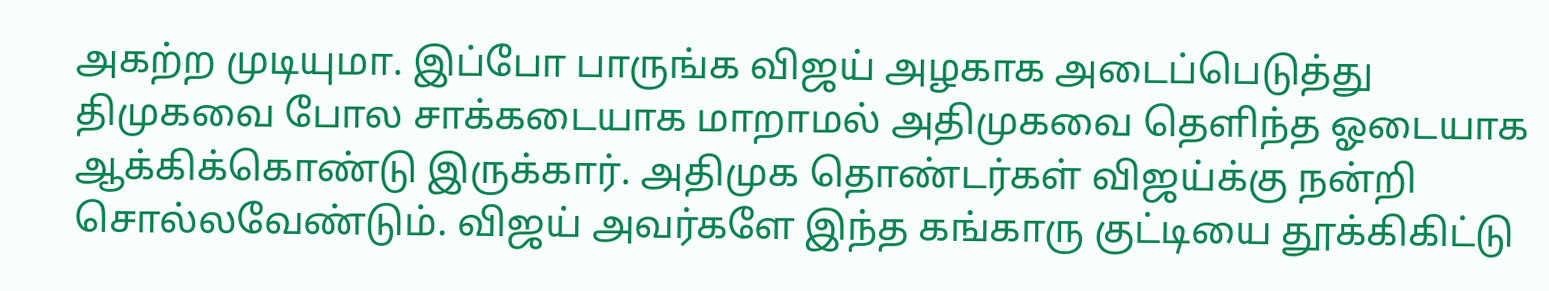அகற்ற முடியுமா. இப்போ பாருங்க விஜய் அழகாக அடைப்பெடுத்து திமுகவை போல சாக்கடையாக மாறாமல் அதிமுகவை தெளிந்த ஓடையாக ஆக்கிக்கொண்டு இருக்கார். அதிமுக தொண்டர்கள் விஜய்க்கு நன்றி சொல்லவேண்டும். விஜய் அவர்களே இந்த கங்காரு குட்டியை தூக்கிகிட்டு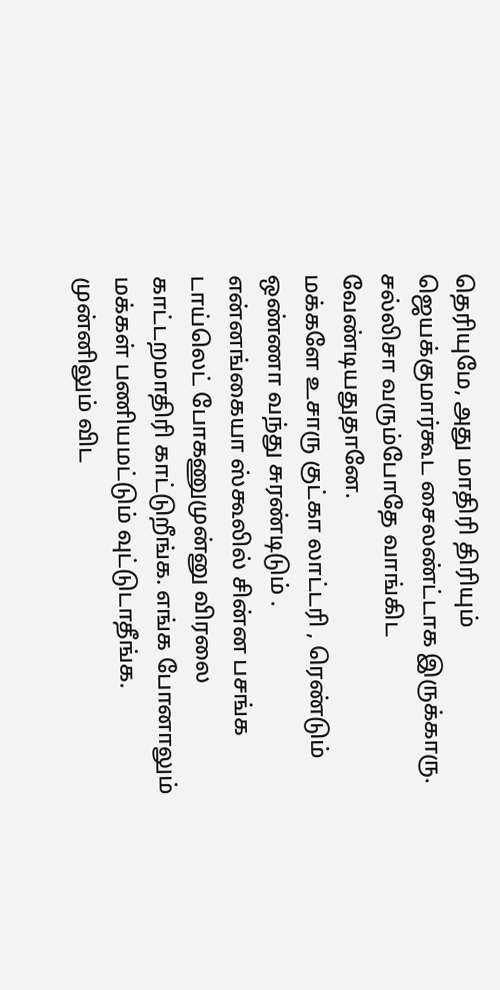தெரியுமே, அது மாதிரி திரியும் ஜெயக்குமார்கூட சைலண்ட்டாக இருக்காரு. சல்லிசா வரும்போதே வாங்கிட வேண்டியதுதானே.
மக்களே உசாரு குட்கா லாட்டரி , ரெண்டும் ஒண்ணா வந்து சுரண்டிடும் .
என்னங்கையா ஸ்கூலில் சின்ன பசங்க டாய்லெட் போகணுமுன்னு விரலை காட்டறமாதிரி காட்டுறீங்க. எங்க போனாலும் மக்கள் பணியமட்டும் வுட்டுடாதீங்க. முன்னிலும் விட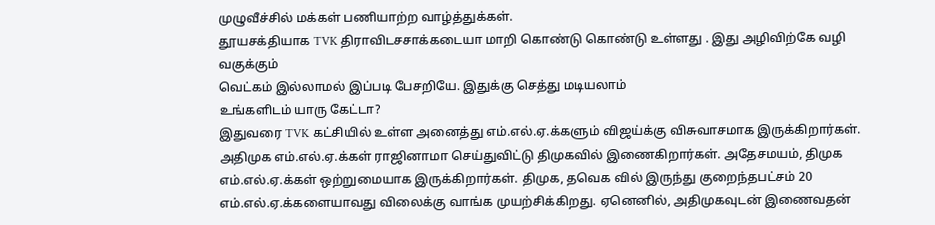முழுவீச்சில் மக்கள் பணியாற்ற வாழ்த்துக்கள்.
தூயசக்தியாக TVK திராவிடசசாக்கடையா மாறி கொண்டு கொண்டு உள்ளது . இது அழிவிற்கே வழி வகுக்கும்
வெட்கம் இல்லாமல் இப்படி பேசறியே. இதுக்கு செத்து மடியலாம்
உங்களிடம் யாரு கேட்டா?
இதுவரை TVK கட்சியில் உள்ள அனைத்து எம்.எல்.ஏ.க்களும் விஜய்க்கு விசுவாசமாக இருக்கிறார்கள். அதிமுக எம்.எல்.ஏ.க்கள் ராஜினாமா செய்துவிட்டு திமுகவில் இணைகிறார்கள். அதேசமயம், திமுக எம்.எல்.ஏ.க்கள் ஒற்றுமையாக இருக்கிறார்கள். திமுக, தவெக வில் இருந்து குறைந்தபட்சம் 20 எம்.எல்.ஏ.க்களையாவது விலைக்கு வாங்க முயற்சிக்கிறது. ஏனெனில், அதிமுகவுடன் இணைவதன்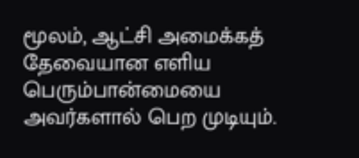மூலம், ஆட்சி அமைக்கத் தேவையான எளிய பெரும்பான்மையை அவர்களால் பெற முடியும்.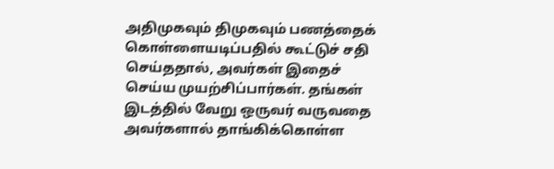அதிமுகவும் திமுகவும் பணத்தைக் கொள்ளையடிப்பதில் கூட்டுச் சதி செய்ததால், அவர்கள் இதைச் செய்ய முயற்சிப்பார்கள். தங்கள் இடத்தில் வேறு ஒருவர் வருவதை அவர்களால் தாங்கிக்கொள்ள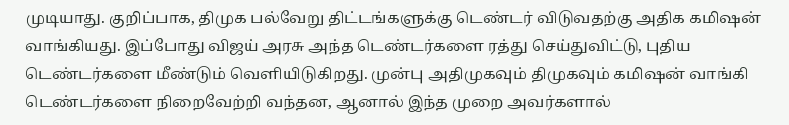முடியாது. குறிப்பாக, திமுக பல்வேறு திட்டங்களுக்கு டெண்டர் விடுவதற்கு அதிக கமிஷன் வாங்கியது. இப்போது விஜய் அரசு அந்த டெண்டர்களை ரத்து செய்துவிட்டு, புதிய டெண்டர்களை மீண்டும் வெளியிடுகிறது. முன்பு அதிமுகவும் திமுகவும் கமிஷன் வாங்கி டெண்டர்களை நிறைவேற்றி வந்தன, ஆனால் இந்த முறை அவர்களால்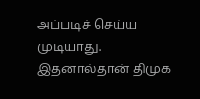அப்படிச் செய்ய முடியாது. இதனால்தான் திமுக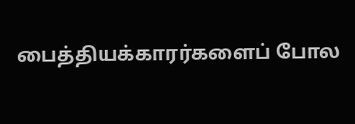பைத்தியக்காரர்களைப் போல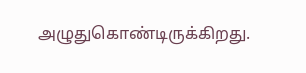அழுதுகொண்டிருக்கிறது.